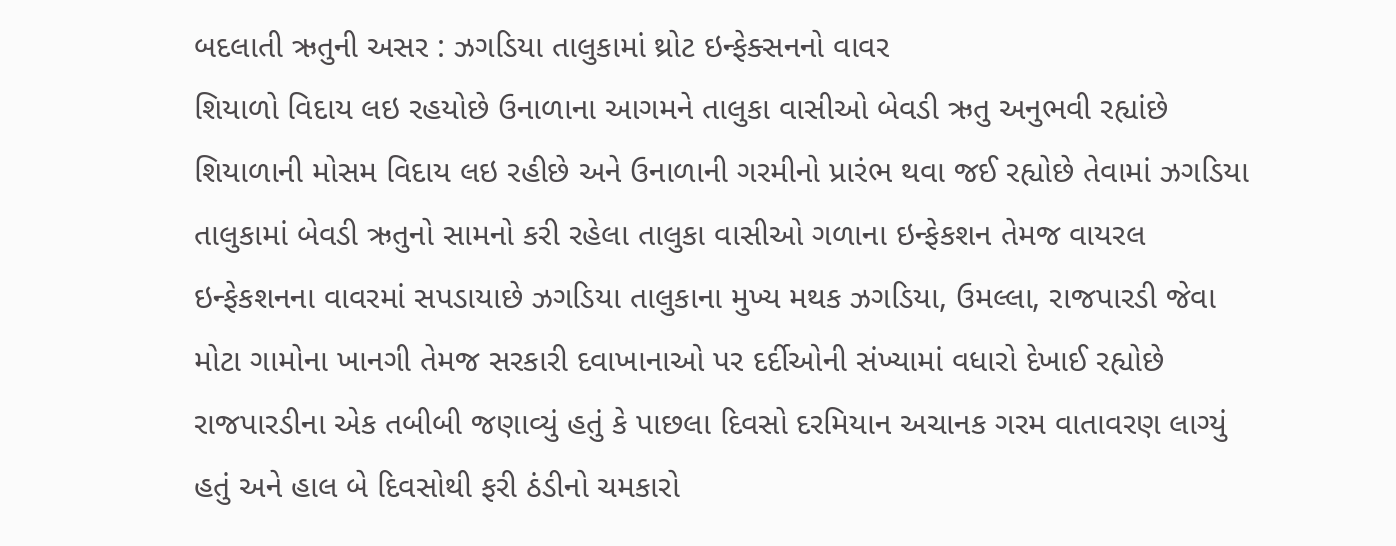બદલાતી ઋતુની અસર : ઝગડિયા તાલુકામાં થ્રોટ ઇન્ફેક્સનનો વાવર
શિયાળો વિદાય લઇ રહયોછે ઉનાળાના આગમને તાલુકા વાસીઓ બેવડી ઋતુ અનુભવી રહ્યાંછે
શિયાળાની મોસમ વિદાય લઇ રહીછે અને ઉનાળાની ગરમીનો પ્રારંભ થવા જઈ રહ્યોછે તેવામાં ઝગડિયા તાલુકામાં બેવડી ઋતુનો સામનો કરી રહેલા તાલુકા વાસીઓ ગળાના ઇન્ફેકશન તેમજ વાયરલ ઇન્ફેકશનના વાવરમાં સપડાયાછે ઝગડિયા તાલુકાના મુખ્ય મથક ઝગડિયા, ઉમલ્લા, રાજપારડી જેવા મોટા ગામોના ખાનગી તેમજ સરકારી દવાખાનાઓ પર દર્દીઓની સંખ્યામાં વધારો દેખાઈ રહ્યોછે રાજપારડીના એક તબીબી જણાવ્યું હતું કે પાછલા દિવસો દરમિયાન અચાનક ગરમ વાતાવરણ લાગ્યું હતું અને હાલ બે દિવસોથી ફરી ઠંડીનો ચમકારો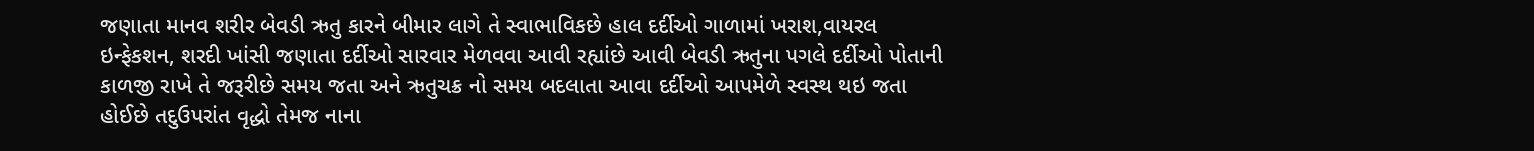જણાતા માનવ શરીર બેવડી ઋતુ કારને બીમાર લાગે તે સ્વાભાવિકછે હાલ દર્દીઓ ગાળામાં ખરાશ,વાયરલ ઇન્ફેકશન, શરદી ખાંસી જણાતા દર્દીઓ સારવાર મેળવવા આવી રહ્યાંછે આવી બેવડી ઋતુના પગલે દર્દીઓ પોતાની કાળજી રાખે તે જરૂરીછે સમય જતા અને ઋતુચક્ર નો સમય બદલાતા આવા દર્દીઓ આપમેળે સ્વસ્થ થઇ જતા હોઈછે તદુઉપરાંત વૃદ્ધો તેમજ નાના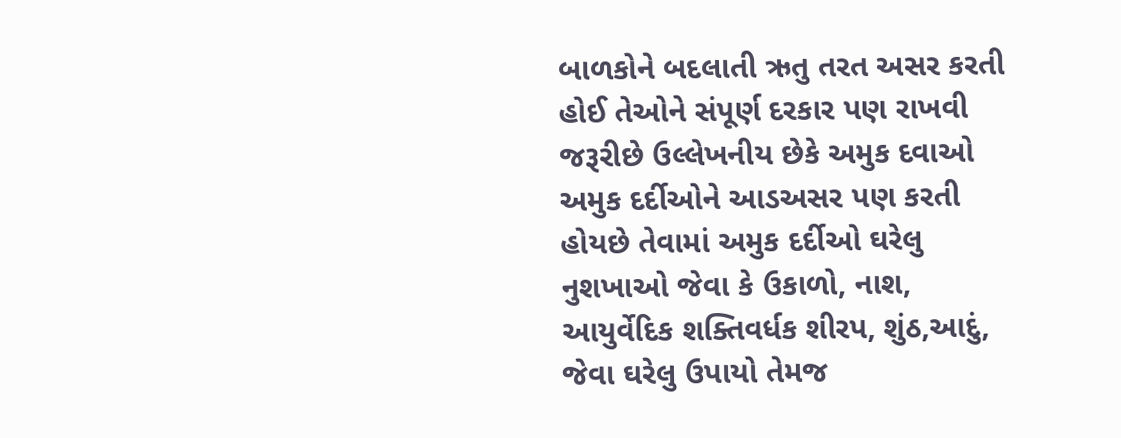બાળકોને બદલાતી ઋતુ તરત અસર કરતી હોઈ તેઓને સંપૂર્ણ દરકાર પણ રાખવી જરૂરીછે ઉલ્લેખનીય છેકે અમુક દવાઓ અમુક દર્દીઓને આડઅસર પણ કરતી હોયછે તેવામાં અમુક દર્દીઓ ઘરેલુ નુશખાઓ જેવા કે ઉકાળો, નાશ, આયુર્વેદિક શક્તિવર્ધક શીરપ, શુંઠ,આદું, જેવા ઘરેલુ ઉપાયો તેમજ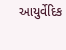આયુર્વેદિક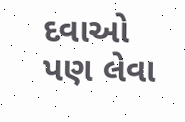દવાઓ પણ લેવા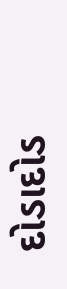દોડાદોડ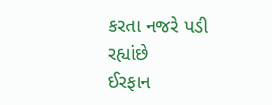કરતા નજરે પડી રહ્યાંછે
ઈરફાન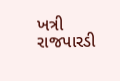ખત્રી
રાજપારડી